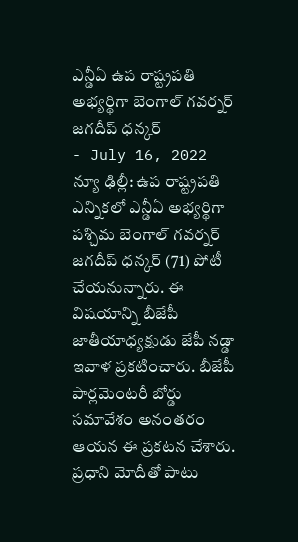ఎన్డీఏ ఉప రాష్ట్రపతి అభ్యర్థిగా బెంగాల్ గవర్నర్ జగదీప్ ధన్కర్
- July 16, 2022
న్యూ ఢిల్లీ: ఉప రాష్ట్రపతి ఎన్నికలో ఎన్డీఏ అభ్యర్థిగా పశ్చిమ బెంగాల్ గవర్నర్ జగదీప్ ధన్కర్ (71) పోటీ చేయనున్నారు. ఈ విషయాన్ని బీజేపీ జాతీయాధ్యక్షుడు జేపీ నడ్డా ఇవాళ ప్రకటించారు. బీజేపీ పార్లమెంటరీ బోర్డు సమావేశం అనంతరం ఆయన ఈ ప్రకటన చేశారు. ప్రధాని మోదీతో పాటు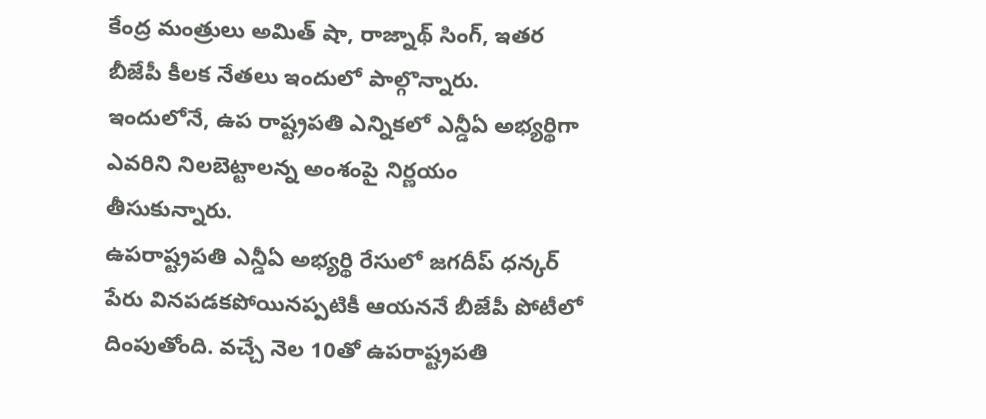కేంద్ర మంత్రులు అమిత్ షా, రాజ్నాథ్ సింగ్, ఇతర బీజేపీ కీలక నేతలు ఇందులో పాల్గొన్నారు. ఇందులోనే, ఉప రాష్ట్రపతి ఎన్నికలో ఎన్డీఏ అభ్యర్థిగా ఎవరిని నిలబెట్టాలన్న అంశంపై నిర్ణయం తీసుకున్నారు.
ఉపరాష్ట్రపతి ఎన్డీఏ అభ్యర్థి రేసులో జగదీప్ ధన్కర్ పేరు వినపడకపోయినప్పటికీ ఆయననే బీజేపీ పోటీలో దింపుతోంది. వచ్చే నెల 10తో ఉపరాష్ట్రపతి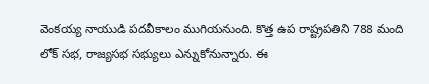వెంకయ్య నాయుడి పదవీకాలం ముగియనుంది. కొత్త ఉప రాష్ట్రపతిని 788 మంది లోక్ సభ, రాజ్యసభ సభ్యులు ఎన్నుకోనున్నారు. ఈ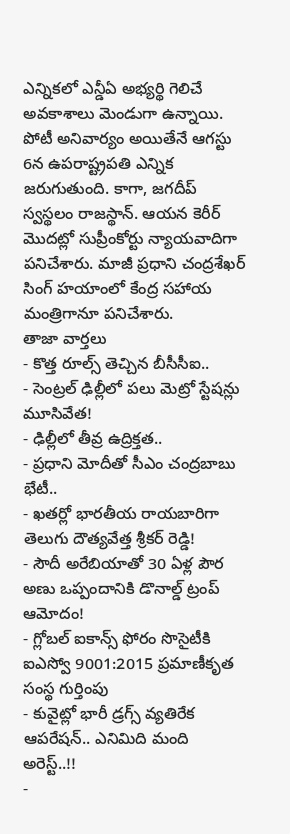ఎన్నికలో ఎన్డీఏ అభ్యర్థి గెలిచే అవకాశాలు మెండుగా ఉన్నాయి. పోటీ అనివార్యం అయితేనే ఆగస్టు 6న ఉపరాష్ట్రపతి ఎన్నిక జరుగుతుంది. కాగా, జగదీప్ స్వస్థలం రాజస్థాన్. ఆయన కెరీర్ మొదట్లో సుప్రీంకోర్టు న్యాయవాదిగా పనిచేశారు. మాజీ ప్రధాని చంద్రశేఖర్ సింగ్ హయాంలో కేంద్ర సహాయ మంత్రిగానూ పనిచేశారు.
తాజా వార్తలు
- కొత్త రూల్స్ తెచ్చిన బీసీసీఐ..
- సెంట్రల్ ఢిల్లీలో పలు మెట్రో స్టేషన్లు మూసివేత!
- ఢిల్లీలో తీవ్ర ఉద్రిక్తత..
- ప్రధాని మోదీతో సీఎం చంద్రబాబు భేటీ..
- ఖతర్లో భారతీయ రాయబారిగా తెలుగు దౌత్యవేత్త శ్రీకర్ రెడ్డి!
- సౌదీ అరేబియాతో 30 ఏళ్ల పౌర అణు ఒప్పందానికి డొనాల్డ్ ట్రంప్ ఆమోదం!
- గ్లోబల్ ఐకాన్స్ ఫోరం సొసైటీకి ఐఎస్వో 9001:2015 ప్రమాణీకృత సంస్థ గుర్తింపు
- కువైట్లో భారీ డ్రగ్స్ వ్యతిరేక ఆపరేషన్.. ఎనిమిది మంది అరెస్ట్..!!
-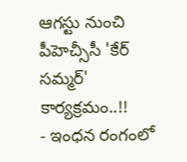ఆగస్టు నుంచి పీహెచ్సీసీ 'కేర్ సమ్మర్' కార్యక్రమం..!!
- ఇంధన రంగంలో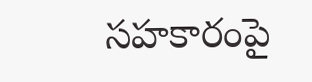సహకారంపై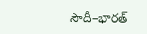సౌదీ–భారత్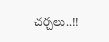చర్చలు..!!